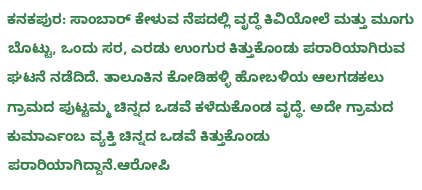ಕನಕಪುರ: ಸಾಂಬಾರ್ ಕೇಳುವ ನೆಪದಲ್ಲಿ ವೃದ್ಧೆ ಕಿವಿಯೋಲೆ ಮತ್ತು ಮೂಗು ಬೊಟ್ಟು, ಒಂದು ಸರ, ಎರಡು ಉಂಗುರ ಕಿತ್ತುಕೊಂಡು ಪರಾರಿಯಾಗಿರುವ ಘಟನೆ ನಡೆದಿದೆ. ತಾಲೂಕಿನ ಕೋಡಿಹಳ್ಳಿ ಹೋಬಳಿಯ ಆಲಗಡಕಲು ಗ್ರಾಮದ ಪುಟ್ಟಮ್ಮ ಚಿನ್ನದ ಒಡವೆ ಕಳೆದುಕೊಂಡ ವೃದ್ಧೆ. ಅದೇ ಗ್ರಾಮದ ಕುಮಾರ್ಎಂಬ ವ್ಯಕ್ತಿ ಚಿನ್ನದ ಒಡವೆ ಕಿತ್ತುಕೊಂಡು ಪರಾರಿಯಾಗಿದ್ದಾನೆ.ಆರೋಪಿ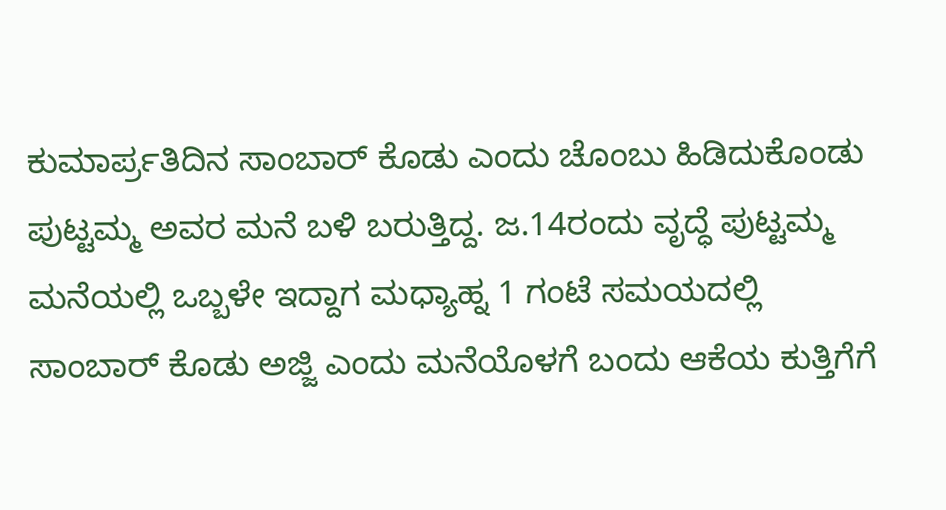ಕುಮಾರ್ಪ್ರತಿದಿನ ಸಾಂಬಾರ್ ಕೊಡು ಎಂದು ಚೊಂಬು ಹಿಡಿದುಕೊಂಡು ಪುಟ್ಟಮ್ಮ ಅವರ ಮನೆ ಬಳಿ ಬರುತ್ತಿದ್ದ. ಜ.14ರಂದು ವೃದ್ಧೆ ಪುಟ್ಟಮ್ಮ ಮನೆಯಲ್ಲಿ ಒಬ್ಬಳೇ ಇದ್ದಾಗ ಮಧ್ಯಾಹ್ನ 1 ಗಂಟೆ ಸಮಯದಲ್ಲಿ ಸಾಂಬಾರ್ ಕೊಡು ಅಜ್ಜಿ ಎಂದು ಮನೆಯೊಳಗೆ ಬಂದು ಆಕೆಯ ಕುತ್ತಿಗೆಗೆ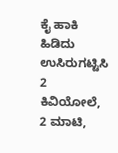ಕೈ ಹಾಕಿ ಹಿಡಿದು ಉಸಿರುಗಟ್ಟಿಸಿ 2 ಕಿವಿಯೋಲೆ, 2 ಮಾಟಿ,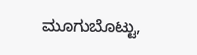ಮೂಗುಬೊಟ್ಟು,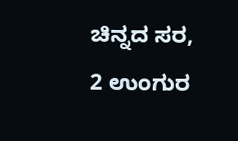ಚಿನ್ನದ ಸರ, 2 ಉಂಗುರ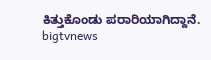ಕಿತ್ತುಕೊಂಡು ಪರಾರಿಯಾಗಿದ್ದಾನೆ.
bigtvnews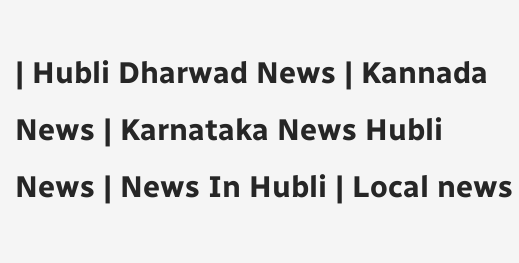| Hubli Dharwad News | Kannada News | Karnataka News Hubli News | News In Hubli | Local news